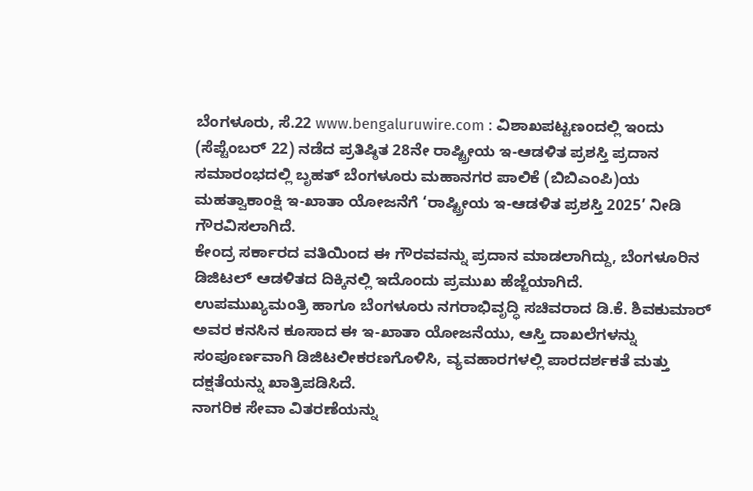ಬೆಂಗಳೂರು, ಸೆ.22 www.bengaluruwire.com : ವಿಶಾಖಪಟ್ಟಣಂದಲ್ಲಿ ಇಂದು (ಸೆಪ್ಟೆಂಬರ್ 22) ನಡೆದ ಪ್ರತಿಷ್ಠಿತ 28ನೇ ರಾಷ್ಟ್ರೀಯ ಇ-ಆಡಳಿತ ಪ್ರಶಸ್ತಿ ಪ್ರದಾನ ಸಮಾರಂಭದಲ್ಲಿ ಬೃಹತ್ ಬೆಂಗಳೂರು ಮಹಾನಗರ ಪಾಲಿಕೆ (ಬಿಬಿಎಂಪಿ)ಯ ಮಹತ್ವಾಕಾಂಕ್ಷಿ ಇ-ಖಾತಾ ಯೋಜನೆಗೆ ‘ರಾಷ್ಟ್ರೀಯ ಇ-ಆಡಳಿತ ಪ್ರಶಸ್ತಿ 2025’ ನೀಡಿ ಗೌರವಿಸಲಾಗಿದೆ.
ಕೇಂದ್ರ ಸರ್ಕಾರದ ವತಿಯಿಂದ ಈ ಗೌರವವನ್ನು ಪ್ರದಾನ ಮಾಡಲಾಗಿದ್ದು, ಬೆಂಗಳೂರಿನ ಡಿಜಿಟಲ್ ಆಡಳಿತದ ದಿಕ್ಕಿನಲ್ಲಿ ಇದೊಂದು ಪ್ರಮುಖ ಹೆಜ್ಜೆಯಾಗಿದೆ.
ಉಪಮುಖ್ಯಮಂತ್ರಿ ಹಾಗೂ ಬೆಂಗಳೂರು ನಗರಾಭಿವೃದ್ಧಿ ಸಚಿವರಾದ ಡಿ.ಕೆ. ಶಿವಕುಮಾರ್ ಅವರ ಕನಸಿನ ಕೂಸಾದ ಈ ಇ-ಖಾತಾ ಯೋಜನೆಯು, ಆಸ್ತಿ ದಾಖಲೆಗಳನ್ನು ಸಂಪೂರ್ಣವಾಗಿ ಡಿಜಿಟಲೀಕರಣಗೊಳಿಸಿ, ವ್ಯವಹಾರಗಳಲ್ಲಿ ಪಾರದರ್ಶಕತೆ ಮತ್ತು ದಕ್ಷತೆಯನ್ನು ಖಾತ್ರಿಪಡಿಸಿದೆ.
ನಾಗರಿಕ ಸೇವಾ ವಿತರಣೆಯನ್ನು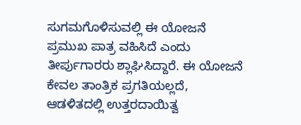ಸುಗಮಗೊಳಿಸುವಲ್ಲಿ ಈ ಯೋಜನೆ ಪ್ರಮುಖ ಪಾತ್ರ ವಹಿಸಿದೆ ಎಂದು ತೀರ್ಪುಗಾರರು ಶ್ಲಾಘಿಸಿದ್ದಾರೆ. ಈ ಯೋಜನೆ ಕೇವಲ ತಾಂತ್ರಿಕ ಪ್ರಗತಿಯಲ್ಲದೆ, ಆಡಳಿತದಲ್ಲಿ ಉತ್ತರದಾಯಿತ್ವ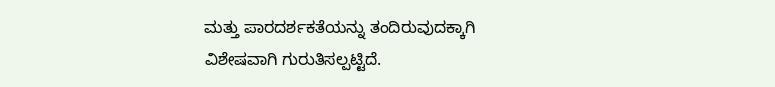ಮತ್ತು ಪಾರದರ್ಶಕತೆಯನ್ನು ತಂದಿರುವುದಕ್ಕಾಗಿ ವಿಶೇಷವಾಗಿ ಗುರುತಿಸಲ್ಪಟ್ಟಿದೆ.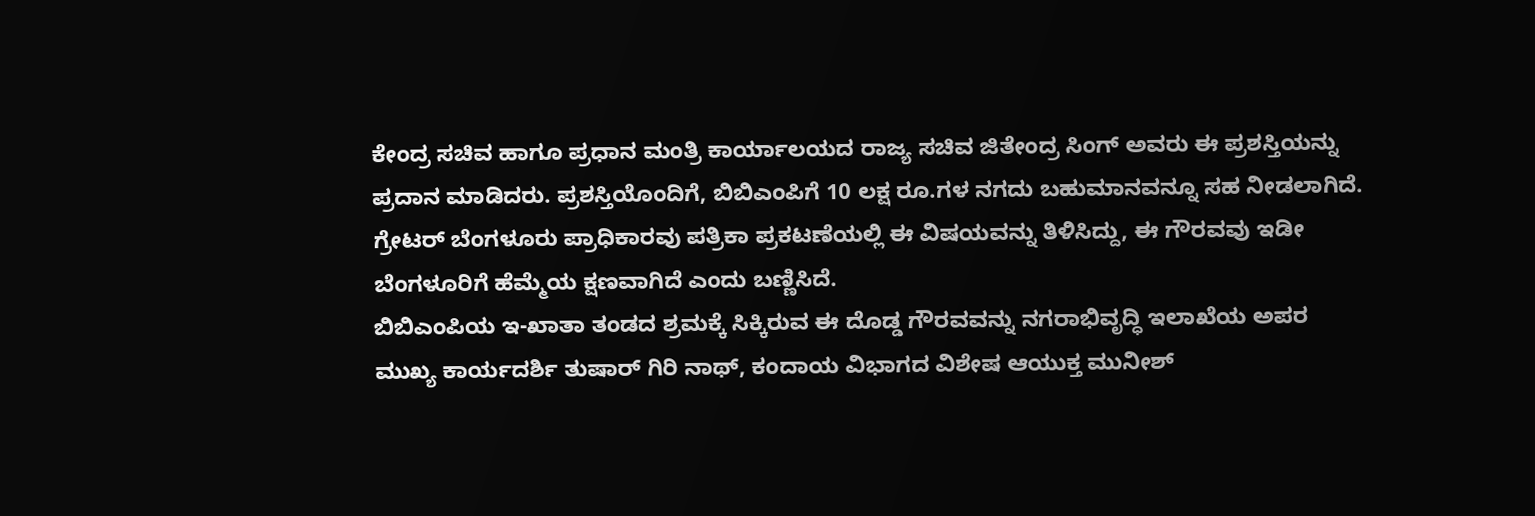ಕೇಂದ್ರ ಸಚಿವ ಹಾಗೂ ಪ್ರಧಾನ ಮಂತ್ರಿ ಕಾರ್ಯಾಲಯದ ರಾಜ್ಯ ಸಚಿವ ಜಿತೇಂದ್ರ ಸಿಂಗ್ ಅವರು ಈ ಪ್ರಶಸ್ತಿಯನ್ನು ಪ್ರದಾನ ಮಾಡಿದರು. ಪ್ರಶಸ್ತಿಯೊಂದಿಗೆ, ಬಿಬಿಎಂಪಿಗೆ 10 ಲಕ್ಷ ರೂ.ಗಳ ನಗದು ಬಹುಮಾನವನ್ನೂ ಸಹ ನೀಡಲಾಗಿದೆ. ಗ್ರೇಟರ್ ಬೆಂಗಳೂರು ಪ್ರಾಧಿಕಾರವು ಪತ್ರಿಕಾ ಪ್ರಕಟಣೆಯಲ್ಲಿ ಈ ವಿಷಯವನ್ನು ತಿಳಿಸಿದ್ದು, ಈ ಗೌರವವು ಇಡೀ ಬೆಂಗಳೂರಿಗೆ ಹೆಮ್ಮೆಯ ಕ್ಷಣವಾಗಿದೆ ಎಂದು ಬಣ್ಣಿಸಿದೆ.
ಬಿಬಿಎಂಪಿಯ ಇ-ಖಾತಾ ತಂಡದ ಶ್ರಮಕ್ಕೆ ಸಿಕ್ಕಿರುವ ಈ ದೊಡ್ಡ ಗೌರವವನ್ನು ನಗರಾಭಿವೃದ್ಧಿ ಇಲಾಖೆಯ ಅಪರ ಮುಖ್ಯ ಕಾರ್ಯದರ್ಶಿ ತುಷಾರ್ ಗಿರಿ ನಾಥ್, ಕಂದಾಯ ವಿಭಾಗದ ವಿಶೇಷ ಆಯುಕ್ತ ಮುನೀಶ್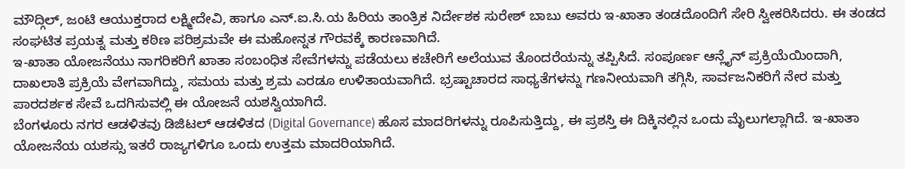ಮೌದ್ಗಿಲ್, ಜಂಟಿ ಆಯುಕ್ತರಾದ ಲಕ್ಷ್ಮೀದೇವಿ, ಹಾಗೂ ಎನ್.ಐ.ಸಿ.ಯ ಹಿರಿಯ ತಾಂತ್ರಿಕ ನಿರ್ದೇಶಕ ಸುರೇಶ್ ಬಾಬು ಅವರು ಇ-ಖಾತಾ ತಂಡದೊಂದಿಗೆ ಸೇರಿ ಸ್ವೀಕರಿಸಿದರು. ಈ ತಂಡದ ಸಂಘಟಿತ ಪ್ರಯತ್ನ ಮತ್ತು ಕಠಿಣ ಪರಿಶ್ರಮವೇ ಈ ಮಹೋನ್ನತ ಗೌರವಕ್ಕೆ ಕಾರಣವಾಗಿದೆ.
ಇ-ಖಾತಾ ಯೋಜನೆಯು ನಾಗರಿಕರಿಗೆ ಖಾತಾ ಸಂಬಂಧಿತ ಸೇವೆಗಳನ್ನು ಪಡೆಯಲು ಕಚೇರಿಗೆ ಅಲೆಯುವ ತೊಂದರೆಯನ್ನು ತಪ್ಪಿಸಿದೆ. ಸಂಪೂರ್ಣ ಆನ್ಲೈನ್ ಪ್ರಕ್ರಿಯೆಯಿಂದಾಗಿ, ದಾಖಲಾತಿ ಪ್ರಕ್ರಿಯೆ ವೇಗವಾಗಿದ್ದು, ಸಮಯ ಮತ್ತು ಶ್ರಮ ಎರಡೂ ಉಳಿತಾಯವಾಗಿದೆ. ಭ್ರಷ್ಟಾಚಾರದ ಸಾಧ್ಯತೆಗಳನ್ನು ಗಣನೀಯವಾಗಿ ತಗ್ಗಿಸಿ, ಸಾರ್ವಜನಿಕರಿಗೆ ನೇರ ಮತ್ತು ಪಾರದರ್ಶಕ ಸೇವೆ ಒದಗಿಸುವಲ್ಲಿ ಈ ಯೋಜನೆ ಯಶಸ್ವಿಯಾಗಿದೆ.
ಬೆಂಗಳೂರು ನಗರ ಆಡಳಿತವು ಡಿಜಿಟಲ್ ಆಡಳಿತದ (Digital Governance) ಹೊಸ ಮಾದರಿಗಳನ್ನು ರೂಪಿಸುತ್ತಿದ್ದು, ಈ ಪ್ರಶಸ್ತಿ ಈ ದಿಕ್ಕಿನಲ್ಲಿನ ಒಂದು ಮೈಲುಗಲ್ಲಾಗಿದೆ. ಇ-ಖಾತಾ ಯೋಜನೆಯ ಯಶಸ್ಸು ಇತರೆ ರಾಜ್ಯಗಳಿಗೂ ಒಂದು ಉತ್ತಮ ಮಾದರಿಯಾಗಿದೆ.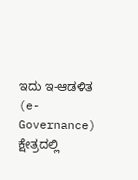ಇದು ಇ-ಆಡಳಿತ (e-Governance) ಕ್ಷೇತ್ರದಲ್ಲಿ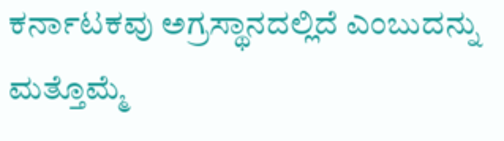ಕರ್ನಾಟಕವು ಅಗ್ರಸ್ಥಾನದಲ್ಲಿದೆ ಎಂಬುದನ್ನು ಮತ್ತೊಮ್ಮೆ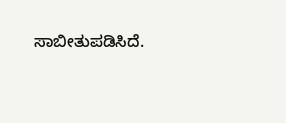ಸಾಬೀತುಪಡಿಸಿದೆ.